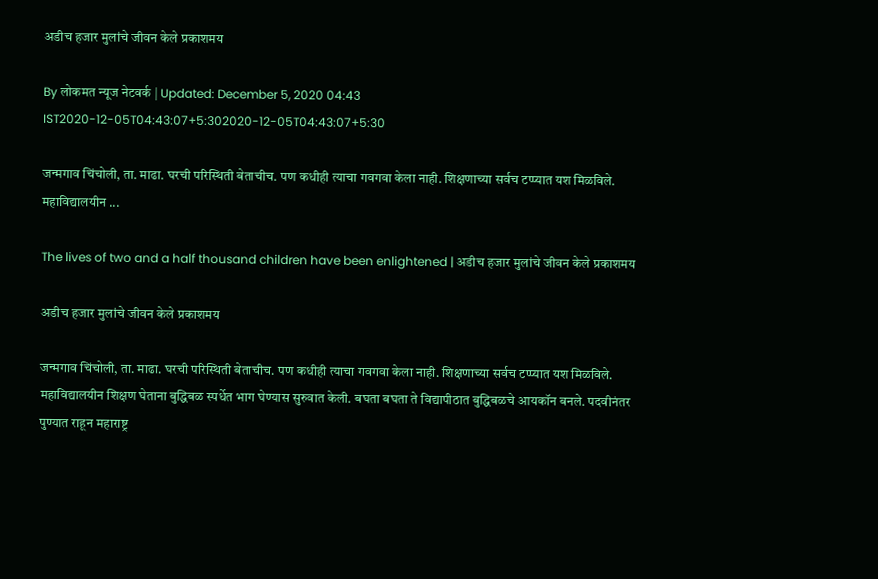अडीच हजार मुलांचे जीवन केले प्रकाशमय

By लोकमत न्यूज नेटवर्क | Updated: December 5, 2020 04:43 IST2020-12-05T04:43:07+5:302020-12-05T04:43:07+5:30

जन्मगाव चिंचोली, ता. माढा. घरची परिस्थिती बेताचीच. पण कधीही त्याचा गवगवा केला नाही. शिक्षणाच्या सर्वच टप्प्यात यश मिळविले. महाविद्यालयीन ...

The lives of two and a half thousand children have been enlightened | अडीच हजार मुलांचे जीवन केले प्रकाशमय

अडीच हजार मुलांचे जीवन केले प्रकाशमय

जन्मगाव चिंचोली, ता. माढा. घरची परिस्थिती बेताचीच. पण कधीही त्याचा गवगवा केला नाही. शिक्षणाच्या सर्वच टप्प्यात यश मिळविले. महाविद्यालयीन शिक्षण घेताना बुद्धिबळ स्पर्धेत भाग घेण्यास सुरुवात केली. बघता बघता ते विद्यापीठात बुद्धिबळचे आयकॉन बनले. पदवीनंतर पुण्यात राहून महाराष्ट्र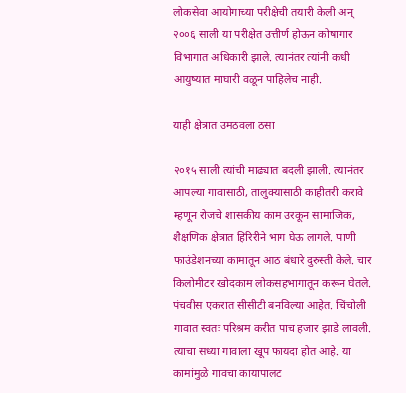लोकसेवा आयोगाच्या परीक्षेची तयारी केली अन् २००६ साली या परीक्षेत उत्तीर्ण होऊन कोषागार विभागात अधिकारी झाले. त्यानंतर त्यांनी कधी आयुष्यात माघारी वळून पाहिलेच नाही.

याही क्षेत्रात उमठवला ठसा

२०१५ साली त्यांची माढ्यात बदली झाली. त्यानंतर आपल्या गावासाठी, तालुक्यासाठी काहीतरी करावे म्हणून रोजचे शासकीय काम उरकून सामाजिक, शैक्षणिक क्षेत्रात हिरिरीने भाग घेऊ लागले. पाणी फाउंडेशनच्या कामातून आठ बंधारे दुरुस्ती केले. चार किलोमीटर खोदकाम लोकसहभागातून करून घेतले. पंचवीस एकरात सीसीटी बनविल्या आहेत. चिंचोली गावात स्वतः परिश्रम करीत पाच हजार झाडे लावली. त्याचा सध्या गावाला खूप फायदा होत आहे. या कामांमुळे गावचा कायापालट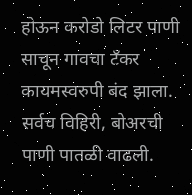होऊन करोडो लिटर पाणी साचून गावचा टँकर कायमस्वरुपी बंद झाला. सर्वच विहिरी, बोअरची पाणी पातळी वाढली.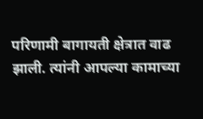परिणामी बागायती क्षेत्रात वाढ झाली. त्यांनी आपल्या कामाच्या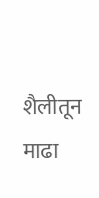शैलीतून माढा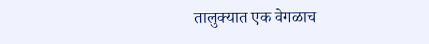तालुक्यात एक वेगळाच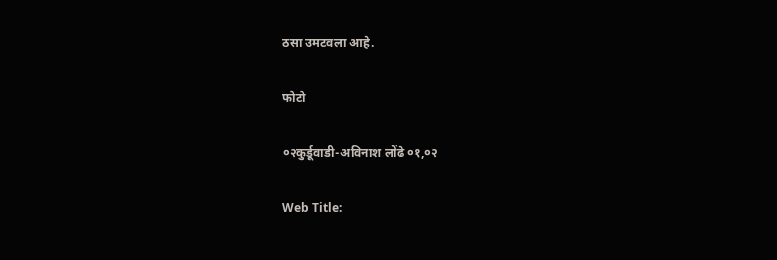ठसा उमटवला आहे.

फोटो

०२कुर्डूवाडी-अविनाश लोंढे ०१,०२

Web Title: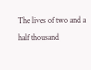The lives of two and a half thousand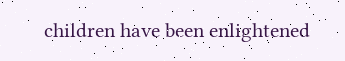children have been enlightened